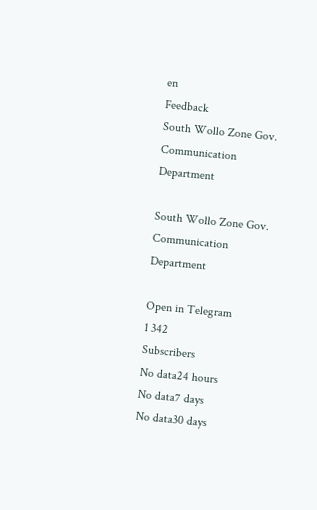en
Feedback
South Wollo Zone Gov. Communication Department

South Wollo Zone Gov. Communication Department

Open in Telegram
1 342
Subscribers
No data24 hours
No data7 days
No data30 days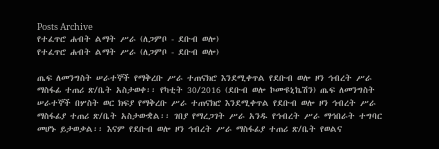Posts Archive
የተፈጥሮ ሐብት ልማት ሥራ (ለጋምቦ - ደቡብ ወሎ)
የተፈጥሮ ሐብት ልማት ሥራ (ለጋምቦ - ደቡብ ወሎ)

ጤፍ ለመንግስት ሠራተኞች የማቅረቡ ሥራ ተጠናክሮ እንደሚቀጥል የደቡብ ወሎ ዞን ኅብረት ሥራ ማስፋፊ ተጠሪ ጽ/ቤት አስታወቀ፡፡ የካቲት 30/2016 (ደቡብ ወሎ ኮሙዩኒኬሽን) ጤፍ ለመንግስት ሠራተኞች በሦስት ወር ክፍያ የማቅረቡ ሥራ ተጠናክሮ እንደሚቀጥል የደቡብ ወሎ ዞን ኅብረት ሥራ ማስፋፊያ ተጠሪ ጽ/ቤት አስታውቋል፡፡ ገበያ የማረጋገት ሥራ አንዱ የኅብረት ሥራ ማኅበራት ተግባር መሆኑ ይታወቃል፡፡ እናም የደቡብ ወሎ ዞን ኅብረት ሥራ ማስፋፊያ ተጠሪ ጽ/ቤት የወልና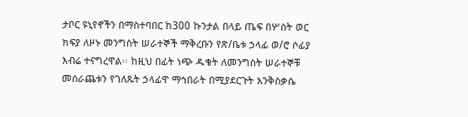ታቦር ዩኒየኖችን በማስተባበር ከ300 ኩንታል በላይ ጤፍ በሦስት ወር ክፍያ ለዞኑ መንግስት ሠራተኞች ማቅረቡን የጽ/ቤቱ ኃላፊ ወ/ሮ ሶፊያ እብሬ ተናግረዋል፡፡ ከዚህ በፊት ነጭ ዱቄት ለመንግስት ሠራተኞቹ መሰራጨቱን የገለጹት ኃላፊዋ ማኅበራት በሚያደርጉት እንቅስቃሴ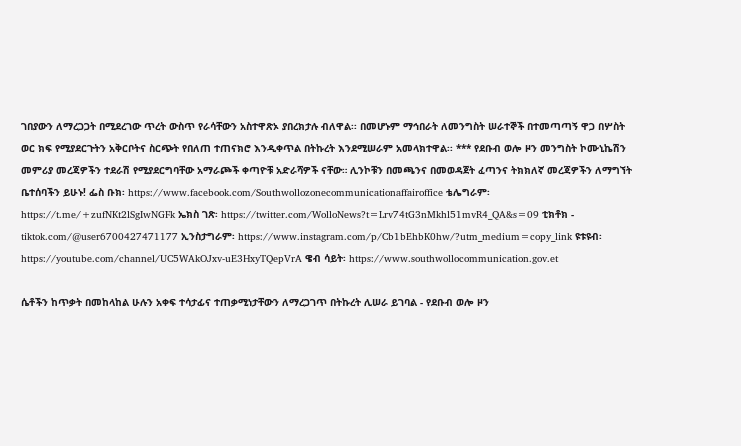ገበያውን ለማረጋጋት በሚደረገው ጥረት ውስጥ የራሳቸውን አስተዋጽኦ ያበረክታሉ ብለዋል፡፡ በመሆኑም ማኅበራት ለመንግስት ሠራተኞች በተመጣጣኝ ዋጋ በሦስት ወር ክፍ የሚያደርጉትን አቅርቦትና ስርጭት የበለጠ ተጠናክሮ እንዲቀጥል በትኩረት እንደሚሠራም አመላክተዋል፡፡ *** የደቡብ ወሎ ዞን መንግስት ኮሙኒኬሽን መምሪያ መረጃዎችን ተደራሽ የሚያደርግባቸው አማራጮች ቀጣዮቹ አድራሻዎች ናቸው። ሊንኮቹን በመጫንና በመወዳጀት ፈጣንና ትክክለኛ መረጃዎችን ለማግኘት ቤተሰባችን ይሁኑ! ፌስ ቡክ፡ https://www.facebook.com/Southwollozonecommunicationaffairoffice ቴሌግራም፡ https://t.me/+zufNKt2lSgIwNGFk ኤክስ ገጽ፡ https://twitter.com/WolloNews?t=Lrv74tG3nMkhl51mvR4_QA&s=09 ቲክቶክ - tiktok.com/@user6700427471177 ኢንስታግራም፡ https://www.instagram.com/p/Cb1bEhbK0hw/?utm_medium=copy_link ዩቱዩብ፡ https://youtube.com/channel/UC5WAkOJxv-uE3HxyTQepVrA ዌብ ሳይት፡ https://www.southwollocommunication.gov.et

ሴቶችን ከጥቃት በመከላከል ሁሉን አቀፍ ተሳታፊና ተጠቃሚነታቸውን ለማረጋገጥ በትኩረት ሊሠራ ይገባል - የደቡብ ወሎ ዞን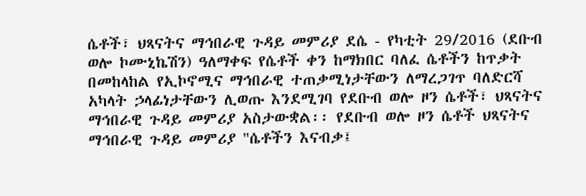ሴቶች፣ ህጻናትና ማኅበራዊ ጉዳይ መምሪያ ደሴ - የካቲት 29/2016 (ደቡብ ወሎ ኮሙኒኬሽን) ዓለማቀፍ የሴቶች ቀን ከማክበር ባለፈ ሴቶችን ከጥቃት በመከላከል የኢኮኖሚና ማኅበራዊ ተጠቃሚነታቸውን ለማረጋገጥ ባለድርሻ አካላት ኃላፊነታቸውን ሊወጡ እንደሚገባ የደቡብ ወሎ ዞን ሴቶች፣ ህጻናትና ማኅበራዊ ጉዳይ መምሪያ አስታውቋል፡፡ የደቡብ ወሎ ዞን ሴቶች ህጻናትና ማኅበራዊ ጉዳይ መምሪያ "ሴቶችን እናብቃ፤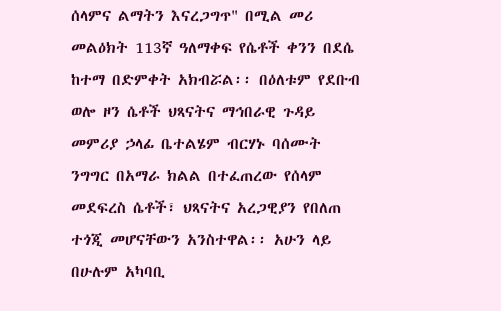ሰላምና ልማትን እናረጋግጥ" በሚል መሪ መልዕክት 113ኛ ዓለማቀፍ የሴቶች ቀንን በደሴ ከተማ በድምቀት አክብሯል፡፡ በዕለቱም የደቡብ ወሎ ዞን ሴቶች ህጻናትና ማኅበራዊ ጉዳይ መምሪያ ኃላፊ ቤተልሄም ብርሃኑ ባሰሙት ንግግር በአማራ ክልል በተፈጠረው የሰላም መደፍረስ ሴቶች፣ ህጻናትና አረጋዊያን የበለጠ ተጎጂ መሆናቸውን አንስተዋል፡፡ አሁን ላይ በሁሉም አካባቢ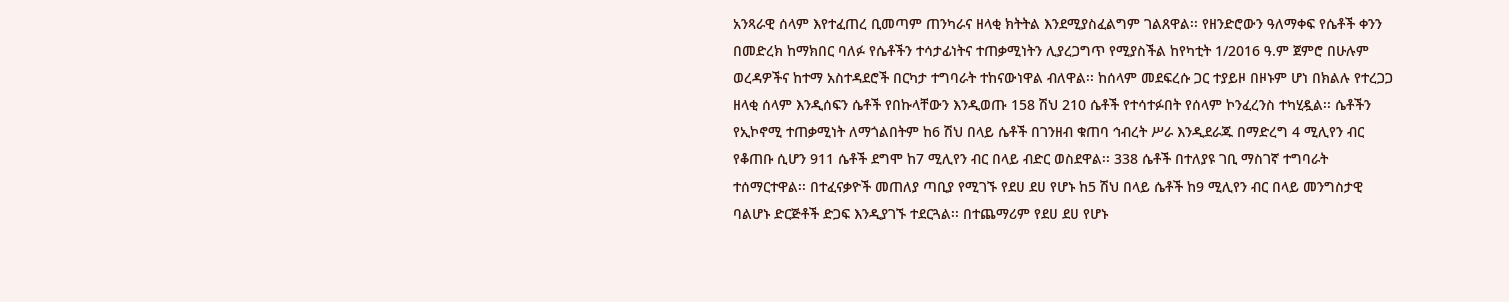አንጻራዊ ሰላም እየተፈጠረ ቢመጣም ጠንካራና ዘላቂ ክትትል እንደሚያስፈልግም ገልጸዋል፡፡ የዘንድሮውን ዓለማቀፍ የሴቶች ቀንን በመድረክ ከማክበር ባለፉ የሴቶችን ተሳታፊነትና ተጠቃሚነትን ሊያረጋግጥ የሚያስችል ከየካቲት 1/2016 ዓ.ም ጀምሮ በሁሉም ወረዳዎችና ከተማ አስተዳደሮች በርካታ ተግባራት ተከናውነዋል ብለዋል፡፡ ከሰላም መደፍረሱ ጋር ተያይዞ በዞኑም ሆነ በክልሉ የተረጋጋ ዘላቂ ሰላም እንዲሰፍን ሴቶች የበኩላቸውን እንዲወጡ 158 ሽህ 210 ሴቶች የተሳተፉበት የሰላም ኮንፈረንስ ተካሂዷል፡፡ ሴቶችን የኢኮኖሚ ተጠቃሚነት ለማጎልበትም ከ6 ሽህ በላይ ሴቶች በገንዘብ ቁጠባ ኅብረት ሥራ እንዲደራጁ በማድረግ 4 ሚሊየን ብር የቆጠቡ ሲሆን 911 ሴቶች ደግሞ ከ7 ሚሊየን ብር በላይ ብድር ወስደዋል፡፡ 338 ሴቶች በተለያዩ ገቢ ማስገኛ ተግባራት ተሰማርተዋል፡፡ በተፈናቃዮች መጠለያ ጣቢያ የሚገኙ የደሀ ደሀ የሆኑ ከ5 ሽህ በላይ ሴቶች ከ9 ሚሊየን ብር በላይ መንግስታዊ ባልሆኑ ድርጅቶች ድጋፍ እንዲያገኙ ተደርጓል፡፡ በተጨማሪም የደሀ ደሀ የሆኑ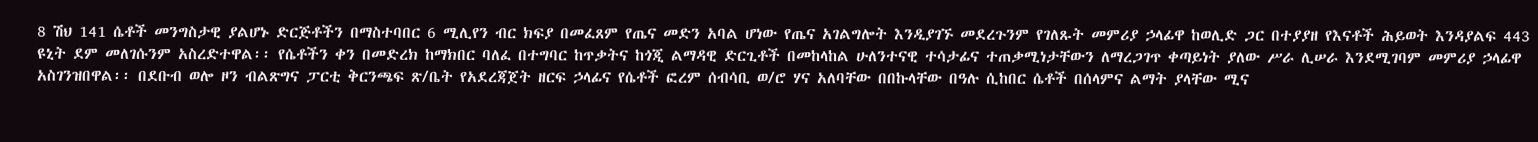8 ሽህ 141 ሴቶች መንግስታዊ ያልሆኑ ድርጅቶችን በማስተባበር 6 ሚሊየን ብር ክፍያ በመፈጸም የጤና መድን አባል ሆነው የጤና አገልግሎት እንዲያገኙ መደረጉንም የገለጹት መምሪያ ኃላፊዋ ከወሊድ ጋር በተያያዘ የእናቶች ሕይወት እንዳያልፍ 443 ዩኒት ደም መለገሱንም አስረድተዋል፡፡ የሴቶችን ቀን በመድረክ ከማክበር ባለፈ በተግባር ከጥቃትና ከጎጂ ልማዳዊ ድርጊቶች በመከላከል ሁለንተናዊ ተሳታፊና ተጠቃሚነታቸውን ለማረጋገጥ ቀጣይነት ያለው ሥራ ሊሠራ እንደሚገባም መምሪያ ኃላፊዋ አስገንዝበዋል፡፡ በደቡብ ወሎ ዞን ብልጽግና ፓርቲ ቅርንጫፍ ጽ/ቤት የአደረጃጀት ዘርፍ ኃላፊና የሴቶች ፎረም ሰብሳቢ ወ/ሮ ሃና አለባቸው በበኩላቸው በዓሉ ሲከበር ሴቶች በሰላምና ልማት ያላቸው ሚና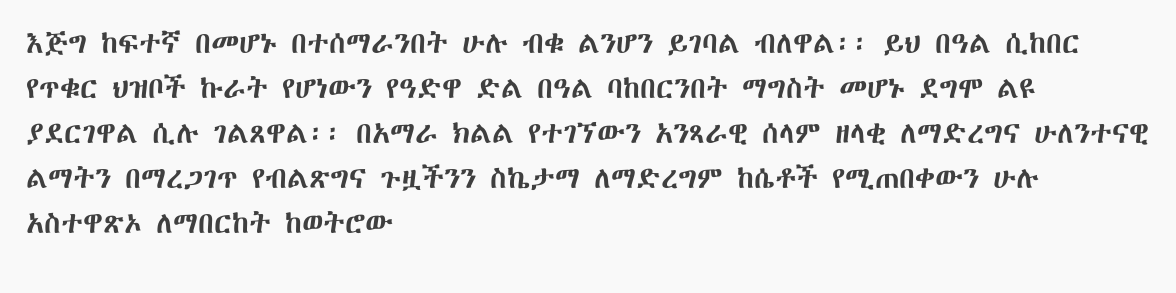እጅግ ከፍተኛ በመሆኑ በተሰማራንበት ሁሉ ብቁ ልንሆን ይገባል ብለዋል፡፡ ይህ በዓል ሲከበር የጥቁር ህዝቦች ኩራት የሆነውን የዓድዋ ድል በዓል ባከበርንበት ማግስት መሆኑ ደግሞ ልዩ ያደርገዋል ሲሉ ገልጸዋል፡፡ በአማራ ክልል የተገኘውን አንጻራዊ ሰላም ዘላቂ ለማድረግና ሁለንተናዊ ልማትን በማረጋገጥ የብልጽግና ጉዟችንን ስኬታማ ለማድረግም ከሴቶች የሚጠበቀውን ሁሉ አስተዋጽኦ ለማበርከት ከወትሮው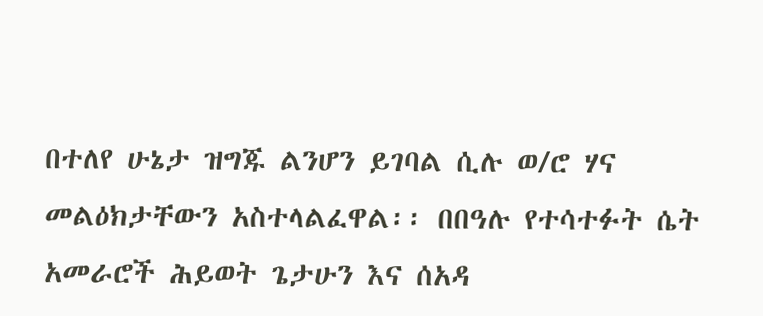በተለየ ሁኔታ ዝግጁ ልንሆን ይገባል ሲሉ ወ/ሮ ሃና መልዕክታቸውን አስተላልፈዋል፡፡ በበዓሉ የተሳተፉት ሴት አመራሮች ሕይወት ጌታሁን እና ሰአዳ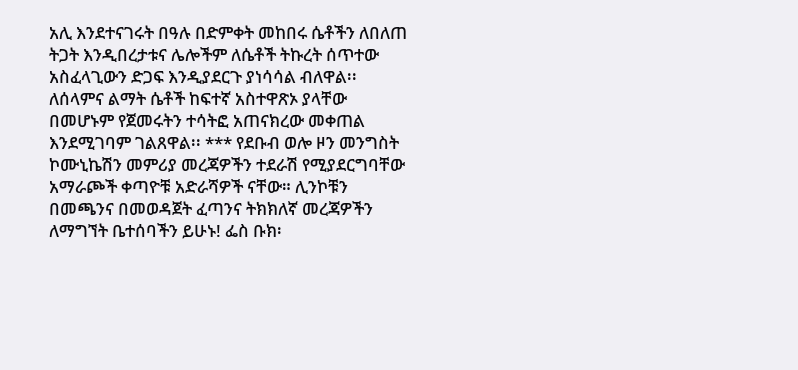አሊ እንደተናገሩት በዓሉ በድምቀት መከበሩ ሴቶችን ለበለጠ ትጋት እንዲበረታቱና ሌሎችም ለሴቶች ትኩረት ሰጥተው አስፈላጊውን ድጋፍ እንዲያደርጉ ያነሳሳል ብለዋል፡፡ ለሰላምና ልማት ሴቶች ከፍተኛ አስተዋጽኦ ያላቸው በመሆኑም የጀመሩትን ተሳትፎ አጠናክረው መቀጠል እንደሚገባም ገልጸዋል፡፡ *** የደቡብ ወሎ ዞን መንግስት ኮሙኒኬሽን መምሪያ መረጃዎችን ተደራሽ የሚያደርግባቸው አማራጮች ቀጣዮቹ አድራሻዎች ናቸው። ሊንኮቹን በመጫንና በመወዳጀት ፈጣንና ትክክለኛ መረጃዎችን ለማግኘት ቤተሰባችን ይሁኑ! ፌስ ቡክ፡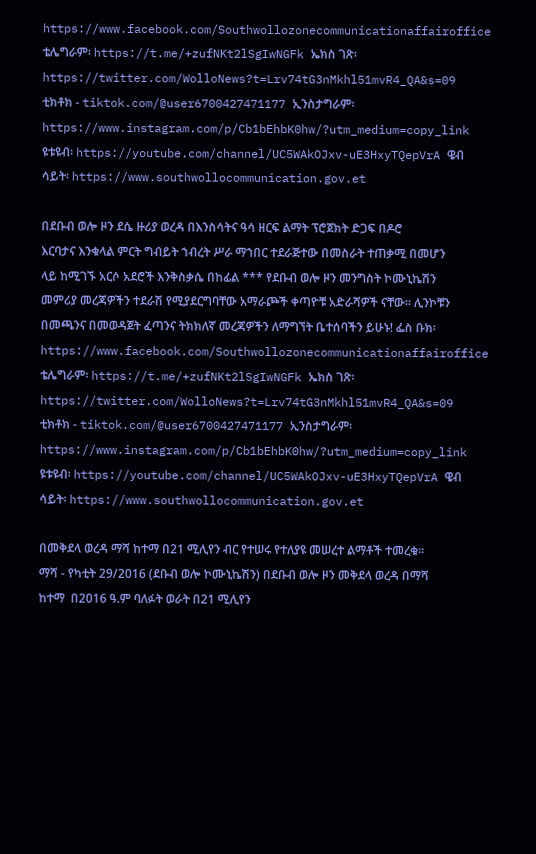https://www.facebook.com/Southwollozonecommunicationaffairoffice ቴሌግራም፡ https://t.me/+zufNKt2lSgIwNGFk ኤክስ ገጽ፡ https://twitter.com/WolloNews?t=Lrv74tG3nMkhl51mvR4_QA&s=09 ቲክቶክ - tiktok.com/@user6700427471177 ኢንስታግራም፡ https://www.instagram.com/p/Cb1bEhbK0hw/?utm_medium=copy_link ዩቱዩብ፡ https://youtube.com/channel/UC5WAkOJxv-uE3HxyTQepVrA ዌብ ሳይት፡ https://www.southwollocommunication.gov.et

በደቡብ ወሎ ዞን ደሴ ዙሪያ ወረዳ በእንስሳትና ዓሳ ዘርፍ ልማት ፕሮጀክት ድጋፍ በዶሮ እርባታና እንቁላል ምርት ግብይት ኀብረት ሥራ ማኀበር ተደራጅተው በመስራት ተጠቃሚ በመሆን ላይ ከሚገኙ አርሶ አደሮች እንቅስቃሴ በከፊል *** የደቡብ ወሎ ዞን መንግስት ኮሙኒኬሽን መምሪያ መረጃዎችን ተደራሽ የሚያደርግባቸው አማራጮች ቀጣዮቹ አድራሻዎች ናቸው። ሊንኮቹን በመጫንና በመወዳጀት ፈጣንና ትክክለኛ መረጃዎችን ለማግኘት ቤተሰባችን ይሁኑ! ፌስ ቡክ፡ https://www.facebook.com/Southwollozonecommunicationaffairoffice ቴሌግራም፡ https://t.me/+zufNKt2lSgIwNGFk ኤክስ ገጽ፡ https://twitter.com/WolloNews?t=Lrv74tG3nMkhl51mvR4_QA&s=09 ቲክቶክ - tiktok.com/@user6700427471177 ኢንስታግራም፡ https://www.instagram.com/p/Cb1bEhbK0hw/?utm_medium=copy_link ዩቱዩብ፡ https://youtube.com/channel/UC5WAkOJxv-uE3HxyTQepVrA ዌብ ሳይት፡ https://www.southwollocommunication.gov.et

በመቅደላ ወረዳ ማሻ ከተማ በ21 ሚሊየን ብር የተሠሩ የተለያዩ መሠረተ ልማቶች ተመረቁ። ማሻ - የካቲት 29/2016 (ደቡብ ወሎ ኮሙኒኬሽን) በደቡብ ወሎ ዞን መቅደላ ወረዳ በማሻ ከተማ  በ2016 ዓ.ም ባለፉት ወራት በ21 ሚሊየን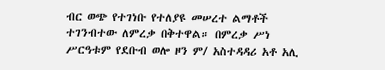ብር ወጭ የተገነቡ የተለያዩ መሠረተ ልማቶች ተገንብተው ለምረቃ በቅተዋል። በምረቃ ሥነ ሥርዓቱም የደቡብ ወሎ ዞን ም/ አስተዳዳሪ አቶ አሊ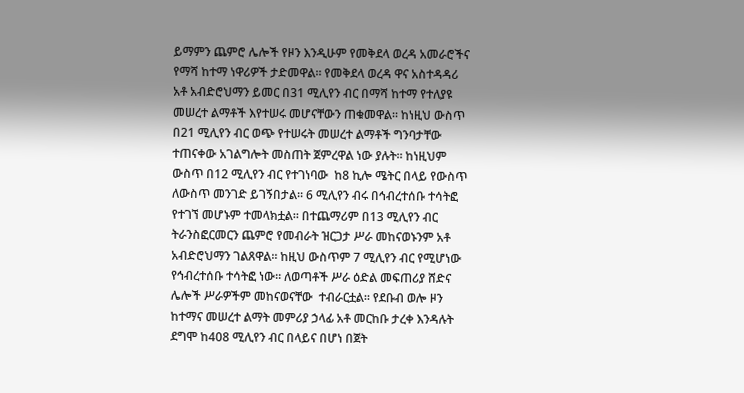ይማምን ጨምሮ ሌሎች የዞን እንዲሁም የመቅደላ ወረዳ አመራሮችና የማሻ ከተማ ነዋሪዎች ታድመዋል። የመቅደላ ወረዳ ዋና አስተዳዳሪ አቶ አብድሮህማን ይመር በ31 ሚሊየን ብር በማሻ ከተማ የተለያዩ መሠረተ ልማቶች እየተሠሩ መሆናቸውን ጠቁመዋል። ከነዚህ ውስጥ በ21 ሚሊየን ብር ወጭ የተሠሩት መሠረተ ልማቶች ግንባታቸው ተጠናቀው አገልግሎት መስጠት ጀምረዋል ነው ያሉት። ከነዚህም ውስጥ በ12 ሚሊየን ብር የተገነባው  ከ8 ኪሎ ሜትር በላይ የውስጥ ለውስጥ መንገድ ይገኝበታል። 6 ሚሊየን ብሩ በኅብረተሰቡ ተሳትፎ የተገኘ መሆኑም ተመላክቷል። በተጨማሪም በ13 ሚሊየን ብር ትራንስፎርመርን ጨምሮ የመብራት ዝርጋታ ሥራ መከናወኑንም አቶ አብድሮህማን ገልጸዋል። ከዚህ ውስጥም 7 ሚሊየን ብር የሚሆነው የኅብረተሰቡ ተሳትፎ ነው። ለወጣቶች ሥራ ዕድል መፍጠሪያ ሸድና ሌሎች ሥራዎችም መከናወናቸው  ተብራርቷል። የደቡብ ወሎ ዞን ከተማና መሠረተ ልማት መምሪያ ኃላፊ አቶ መርከቡ ታረቀ እንዳሉት ደግሞ ከ408 ሚሊየን ብር በላይና በሆነ በጀት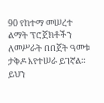90 የከተማ መሠረተ ልማት ፕሮጀክቶችን ለመሥራት በበጀት ዓመቱ ታቅዶ እየተሠራ ይገኛል። ይህን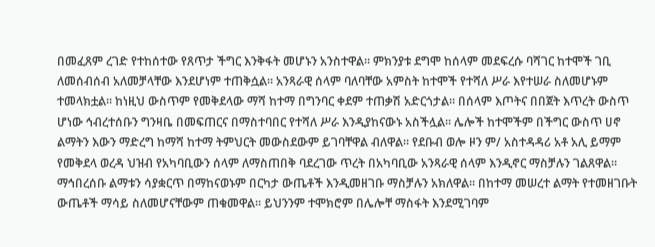በመፈጸም ረገድ የተከሰተው የጸጥታ ችግር እንቅፋት መሆኑን አንስተዋል። ምክንያቱ ደግሞ ከሰላም መደፍረሱ ባሻገር ከተሞች ገቢ ለመሰብሰብ አለመቻላቸው እንደሆነም ተጠቅሷል። አንጻራዊ ሰላም ባለባቸው አምስት ከተሞች የተሻለ ሥራ እየተሠራ ስለመሆኑም ተመላክቷል። ከነዚህ ውስጥም የመቅደላው ማሻ ከተማ በግንባር ቀደም ተጠቃሽ አድርጎታል። በሰላም እጦትና በበጀት እጥረት ውስጥ ሆነው ኅብረተሰቡን ግንዛቤ በመፍጠርና በማስተባበር የተሻለ ሥራ እንዲያከናውኑ አስችሏል። ሌሎች ከተሞችም በችግር ውስጥ ሀኖ ልማትን እውን ማድረግ ከማሻ ከተማ ትምህርት መውስደውም ይገባቸዋል ብለዋል። የደቡብ ወሎ ዞን ም/ አስተዳዳሪ አቶ አሊ ይማም የመቅደላ ወረዳ ህዝብ የአካባቢውን ሰላም ለማስጠበቅ ባደረገው ጥረት በአካባቢው አንጻራዊ ሰላም እንዲኖር ማስቻሉን ገልጸዋል። ማኅበረሰቡ ልማቱን ሳያቋርጥ በማከናወኑም በርካታ ውጤቶች እንዲመዘገቡ ማስቻሉን አክለዋል። በከተማ መሠረተ ልማት የተመዘገቡት ውጤቶች ማሳይ ስለመሆናቸውም ጠቁመዋል። ይህንንም ተሞክሮም በሌሎቸ ማስፋት እንደሚገባም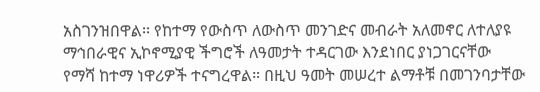አስገንዝበዋል፡፡ የከተማ የውስጥ ለውስጥ መንገድና መብራት አለመኖር ለተለያዩ ማኅበራዊና ኢኮኖሚያዊ ችግሮች ለዓመታት ተዳርገው እንደነበር ያነጋገርናቸው የማሻ ከተማ ነዋሪዎች ተናግረዋል። በዚህ ዓመት መሠረተ ልማቶቹ በመገንባታቸው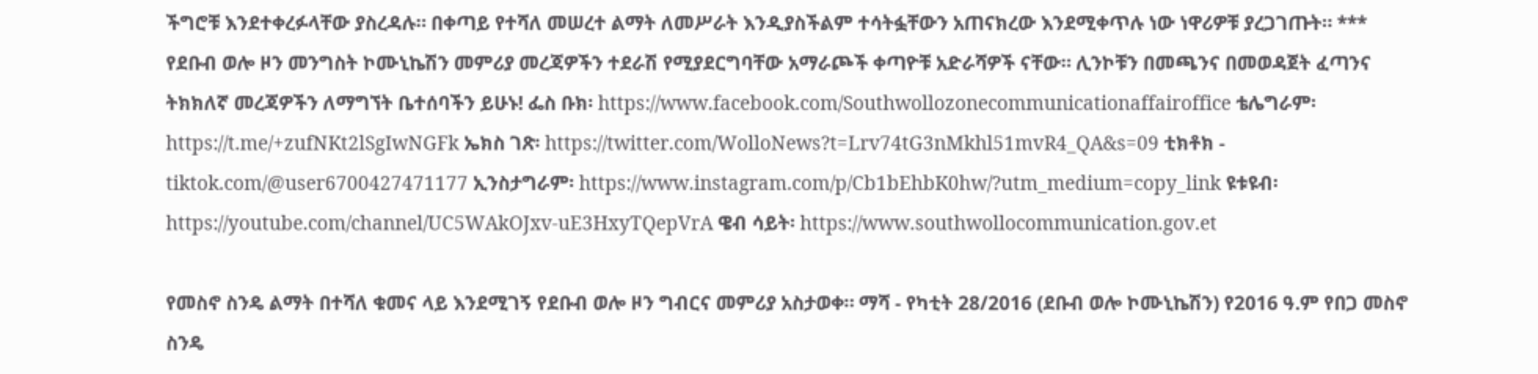ችግሮቹ እንደተቀረፉላቸው ያስረዳሉ። በቀጣይ የተሻለ መሠረተ ልማት ለመሥራት እንዲያስችልም ተሳትፏቸውን አጠናክረው እንደሚቀጥሉ ነው ነዋሪዎቹ ያረጋገጡት። *** የደቡብ ወሎ ዞን መንግስት ኮሙኒኬሽን መምሪያ መረጃዎችን ተደራሽ የሚያደርግባቸው አማራጮች ቀጣዮቹ አድራሻዎች ናቸው። ሊንኮቹን በመጫንና በመወዳጀት ፈጣንና ትክክለኛ መረጃዎችን ለማግኘት ቤተሰባችን ይሁኑ! ፌስ ቡክ፡ https://www.facebook.com/Southwollozonecommunicationaffairoffice ቴሌግራም፡ https://t.me/+zufNKt2lSgIwNGFk ኤክስ ገጽ፡ https://twitter.com/WolloNews?t=Lrv74tG3nMkhl51mvR4_QA&s=09 ቲክቶክ - tiktok.com/@user6700427471177 ኢንስታግራም፡ https://www.instagram.com/p/Cb1bEhbK0hw/?utm_medium=copy_link ዩቱዩብ፡ https://youtube.com/channel/UC5WAkOJxv-uE3HxyTQepVrA ዌብ ሳይት፡ https://www.southwollocommunication.gov.et

የመስኖ ስንዴ ልማት በተሻለ ቁመና ላይ እንደሚገኝ የደቡብ ወሎ ዞን ግብርና መምሪያ አስታወቀ። ማሻ - የካቲት 28/2016 (ደቡብ ወሎ ኮሙኒኬሽን) የ2016 ዓ.ም የበጋ መስኖ ስንዴ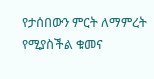የታሰበውን ምርት ለማምረት የሚያስችል ቁመና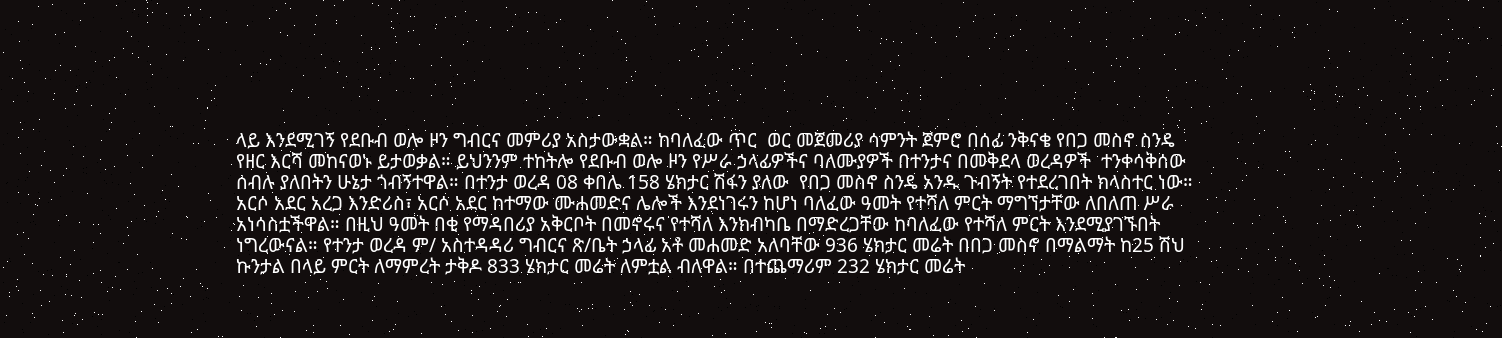ላይ እንደሚገኝ የደቡብ ወሎ ዞን ግብርና መምሪያ አስታውቋል። ከባለፈው ጥር  ወር መጀመሪያ ሳምንት ጀምሮ በሰፊ ንቅናቄ የበጋ መስኖ ስንዴ የዘር እርሻ መከናወኑ ይታወቃል። ይህንንም ተከትሎ የደቡብ ወሎ ዞን የሥራ ኃላፊዎችና ባለሙያዎች በተንታና በመቅደላ ወረዳዎች  ተንቀሳቅሰው ሰብሉ ያለበትን ሁኔታ ጎብኝተዋል። በተንታ ወረዳ 08 ቀበሌ 158 ሄክታር ሽፋን ያለው  የበጋ መስኖ ስንዴ አንዱ ጉብኝት የተደረገበት ክላስተር ነው። አርሶ አደር አረጋ እንድሪስ፣ አርሶ አደር ከተማው ሙሐመድና ሌሎች እንደነገሩን ከሆነ ባለፈው ዓመት የተሻለ ምርት ማግኘታቸው ለበለጠ ሥራ አነሳስቷችዋል። በዚህ ዓመት በቂ የማዳበሪያ አቅርቦት በመኖሩና የተሻለ እንክብካቤ በማድረጋቸው ከባለፈው የተሻለ ምርት እንደሚያገኙበት ነግረውናል። የተንታ ወረዳ ም/ አስተዳዳሪ ግብርና ጽ/ቤት ኃላፊ አቶ መሐመድ አለባቸው 936 ሄክታር መሬት በበጋ መስኖ በማልማት ከ25 ሽህ ኩንታል በላይ ምርት ለማምረት ታቅዶ 833 ሄክታር መሬት ለምቷል ብለዋል። በተጨማሪም 232 ሄክታር መሬት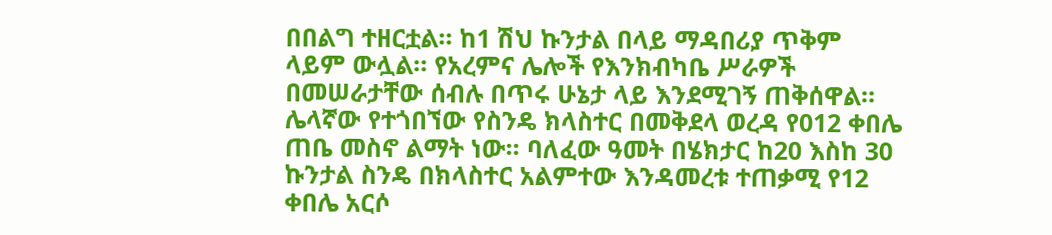በበልግ ተዘርቷል። ከ1 ሽህ ኩንታል በላይ ማዳበሪያ ጥቅም ላይም ውሏል። የአረምና ሌሎች የእንክብካቤ ሥራዎች በመሠራታቸው ሰብሉ በጥሩ ሁኔታ ላይ እንደሚገኝ ጠቅሰዋል። ሌላኛው የተጎበኘው የስንዴ ክላስተር በመቅደላ ወረዳ የ012 ቀበሌ ጠቤ መስኖ ልማት ነው። ባለፈው ዓመት በሄክታር ከ20 እስከ 30 ኩንታል ስንዴ በክላስተር አልምተው እንዳመረቱ ተጠቃሚ የ12 ቀበሌ አርሶ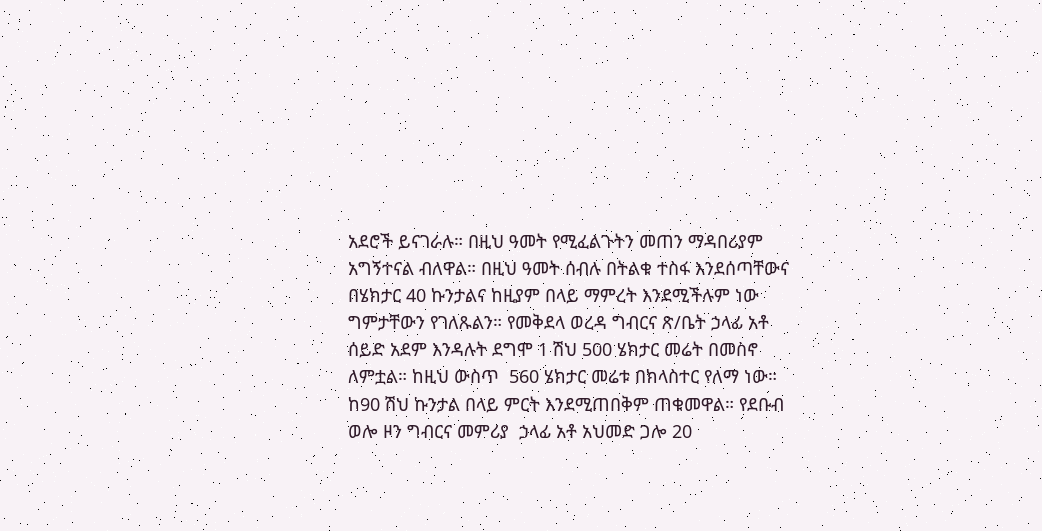አደሮች ይናገራሉ። በዚህ ዓመት የሚፈልጉትን መጠን ማዳበሪያም አግኝተናል ብለዋል። በዚህ ዓመት ሰብሉ በትልቁ ተስፋ እንደሰጣቸውና በሄክታር 40 ኩንታልና ከዚያም በላይ ማምረት እንደሚችሉም ነው ግምታቸውን የገለጹልን። የመቅደላ ወረዳ ግብርና ጽ/ቤት ኃላፊ አቶ ሰይድ አደም እንዳሉት ደግሞ 1 ሽህ 500 ሄክታር መሬት በመስኖ ለምቷል። ከዚህ ውስጥ  560 ሄክታር መሬቱ በክላስተር የለማ ነው። ከ90 ሽህ ኩንታል በላይ ምርት እንደሚጠበቅም ጠቁመዋል። የደቡብ ወሎ ዞን ግብርና መምሪያ  ኃላፊ አቶ አህመድ ጋሎ 20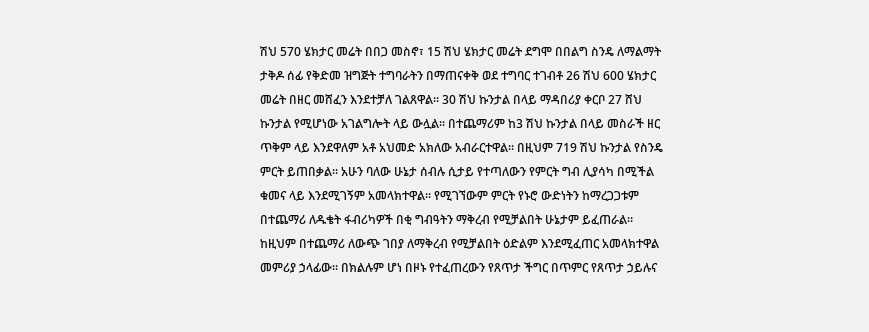ሽህ 570 ሄክታር መሬት በበጋ መስኖ፣ 15 ሽህ ሄክታር መሬት ደግሞ በበልግ ስንዴ ለማልማት ታቅዶ ሰፊ የቅድመ ዝግጅት ተግባራትን በማጠናቀቅ ወደ ተግባር ተገብቶ 26 ሽህ 600 ሄክታር መሬት በዘር መሸፈን እንደተቻለ ገልጸዋል። 30 ሽህ ኩንታል በላይ ማዳበሪያ ቀርቦ 27 ሸህ ኩንታል የሚሆነው አገልግሎት ላይ ውሏል። በተጨማሪም ከ3 ሽህ ኩንታል በላይ መስራች ዘር ጥቅም ላይ እንደዋለም አቶ አህመድ አክለው አብራርተዋል። በዚህም 719 ሽህ ኩንታል የስንዴ ምርት ይጠበቃል። አሁን ባለው ሁኔታ ሰብሉ ሲታይ የተጣለውን የምርት ግብ ሊያሳካ በሚችል ቁመና ላይ እንደሚገኝም አመላክተዋል። የሚገኘውም ምርት የኑሮ ውድነትን ከማረጋጋቱም በተጨማሪ ለዱቄት ፋብሪካዎች በቂ ግብዓትን ማቅረብ የሚቻልበት ሁኔታም ይፈጠራል። ከዚህም በተጨማሪ ለውጭ ገበያ ለማቅረብ የሚቻልበት ዕድልም እንደሚፈጠር አመላክተዋል መምሪያ ኃላፊው። በክልሉም ሆነ በዞኑ የተፈጠረውን የጸጥታ ችግር በጥምር የጸጥታ ኃይሉና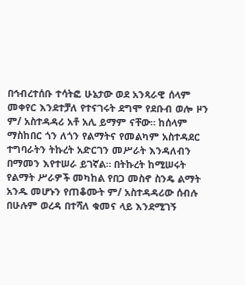በኅብረተሰቡ ተሳትፎ ሁኔታው ወደ አንጻራዊ ሰላም መቀየር እንደተቻለ የተናገሩት ደግሞ የደቡብ ወሎ ዞን ም/ አስተዳዳሪ አቶ አሊ ይማም ናቸው። ከሰላም ማስከበር ጎን ለጎን የልማትና የመልካም አስተዳደር ተግባራትን ትኩረት አድርገን መሥራት እንዳለብን በማመን እየተሠራ ይገኛል። በትኩረት ከሚሠሩት የልማት ሥራዎች መካከል የበጋ መስኖ ስንዴ ልማት አንዱ መሆኑን የጠቆሙት ም/ አስተዳዳሪው ሰብሉ  በሁሉም ወረዳ በተሻለ ቁመና ላይ እንደሚገኝ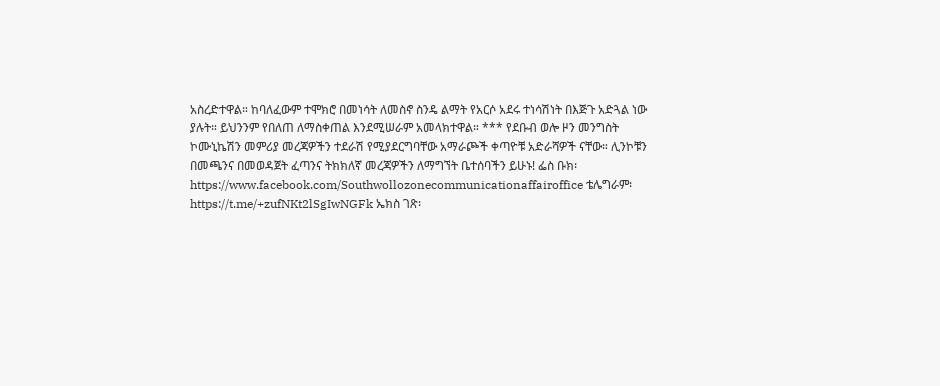አስረድተዋል። ከባለፈውም ተሞክሮ በመነሳት ለመስኖ ስንዴ ልማት የአርሶ አደሩ ተነሳሽነት በእጅጉ አድጓል ነው ያሉት። ይህንንም የበለጠ ለማስቀጠል እንደሚሠራም አመላክተዋል። *** የደቡብ ወሎ ዞን መንግስት ኮሙኒኬሽን መምሪያ መረጃዎችን ተደራሽ የሚያደርግባቸው አማራጮች ቀጣዮቹ አድራሻዎች ናቸው። ሊንኮቹን በመጫንና በመወዳጀት ፈጣንና ትክክለኛ መረጃዎችን ለማግኘት ቤተሰባችን ይሁኑ! ፌስ ቡክ፡ https://www.facebook.com/Southwollozonecommunicationaffairoffice ቴሌግራም፡ https://t.me/+zufNKt2lSgIwNGFk ኤክስ ገጽ፡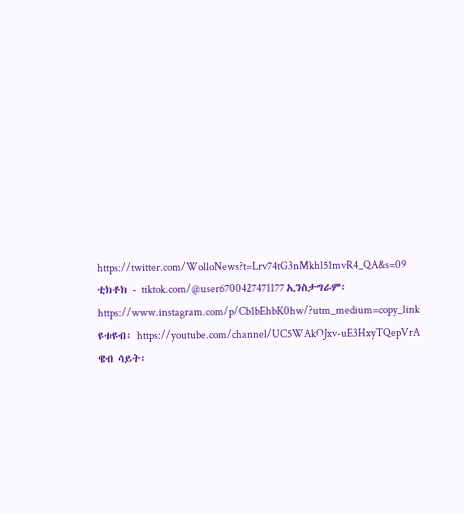https://twitter.com/WolloNews?t=Lrv74tG3nMkhl51mvR4_QA&s=09 ቲክቶክ - tiktok.com/@user6700427471177 ኢንስታግራም፡ https://www.instagram.com/p/Cb1bEhbK0hw/?utm_medium=copy_link ዩቱዩብ፡ https://youtube.com/channel/UC5WAkOJxv-uE3HxyTQepVrA ዌብ ሳይት፡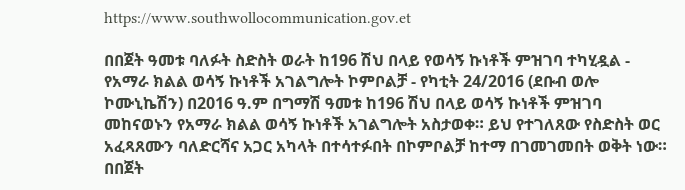https://www.southwollocommunication.gov.et

በበጀት ዓመቱ ባለፉት ስድስት ወራት ከ196 ሽህ በላይ የወሳኝ ኩነቶች ምዝገባ ተካሂዷል - የአማራ ክልል ወሳኝ ኩነቶች አገልግሎት ኮምቦልቻ - የካቲት 24/2016 (ደቡብ ወሎ ኮሙኒኬሽን) በ2016 ዓ.ም በግማሽ ዓመቱ ከ196 ሽህ በላይ ወሳኝ ኩነቶች ምዝገባ መከናወኑን የአማራ ክልል ወሳኝ ኩነቶች አገልግሎት አስታወቀ። ይህ የተገለጸው የስድስት ወር አፈጻጸሙን ባለድርሻና አጋር አካላት በተሳተፉበት በኮምቦልቻ ከተማ በገመገመበት ወቅት ነው። በበጀት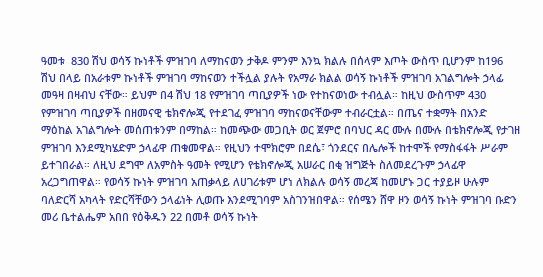ዓመቱ  830 ሽህ ወሳኝ ኩነቶች ምዝገባ ለማከናወን ታቅዶ ምንም እንኳ ክልሉ በሰላም እጦት ውስጥ ቢሆንም ከ196 ሽህ በላይ በአራቱም ኩነቶች ምዝገባ ማከናወን ተችሏል ያሉት የአማራ ክልል ወሳኝ ኩነቶች ምዝገባ አገልግሎት ኃላፊ መዓዛ በዛብህ ናቸው። ይህም በ4 ሽህ 18 የምዝገባ ጣቢያዎች ነው የተከናወነው ተብሏል። ከዚህ ውስጥም 430 የምዝገባ ጣቢያዎች በዘመናዊ ቴክኖሎጂ የተደገፈ ምዝገባ ማከናወናቸውም ተብራርቷል። በጤና ተቋማት በአንድ ማዕከል አገልግሎት መሰጠቱንም በማከል። ከመጭው መጋቢት ወር ጀምሮ በባህር ዳር ሙሉ በሙሉ በቴክኖሎጂ የታገዘ ምዝገባ እንደሚካሄድም ኃላፊዋ ጠቁመዋል። የዚህን ተሞክሮም በደሴ፣ ጎንደርና በሌሎች ከተሞች የማስፋፋት ሥራም ይተገበራል። ለዚህ ደግሞ ለአምስት ዓመት የሚሆን የቴክኖሎጂ አሠራር በቂ ዝግጅት ስለመደረጉም ኃላፊዋ አረጋግጠዋል። የወሳኝ ኩነት ምዝገባ አጠቃላይ ለሀገሪቱም ሆነ ለክልሉ ወሳኝ መረጃ ከመሆኑ ጋር ተያይዞ ሁሉም ባለድርሻ አካላት የድርሻቸውን ኃላፊነት ሊወጡ እንደሚገባም አስገንዝበዋል። የሰሜን ሸዋ ዞን ወሳኝ ኩነት ምዝገባ ቡድን መሪ ቤተልሔም አበበ የዕቅዱን 22 በመቶ ወሳኝ ኩነት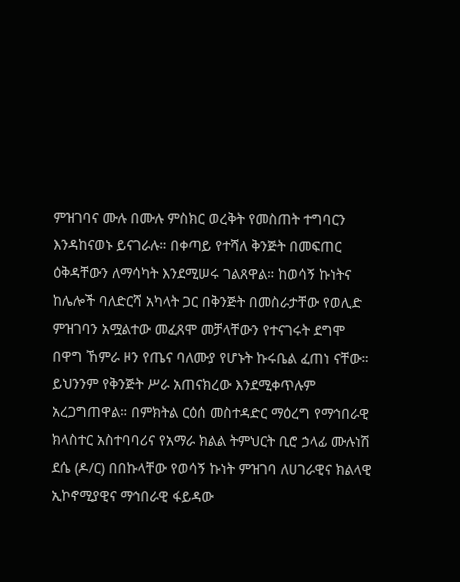ምዝገባና ሙሉ በሙሉ ምስክር ወረቅት የመስጠት ተግባርን እንዳከናወኑ ይናገራሉ። በቀጣይ የተሻለ ቅንጅት በመፍጠር ዕቅዳቸውን ለማሳካት እንደሚሠሩ ገልጸዋል። ከወሳኝ ኩነትና ከሌሎች ባለድርሻ አካላት ጋር በቅንጅት በመስራታቸው የወሊድ ምዝገባን አሟልተው መፈጸሞ መቻላቸውን የተናገሩት ደግሞ በዋግ ኸምራ ዞን የጤና ባለሙያ የሆኑት ኩሩቤል ፈጠነ ናቸው። ይህንንም የቅንጅት ሥራ አጠናክረው እንደሚቀጥሉም አረጋግጠዋል። በምክትል ርዕሰ መስተዳድር ማዕረግ የማኅበራዊ ክላስተር አስተባባሪና የአማራ ክልል ትምህርት ቢሮ ኃላፊ ሙሉነሽ ደሴ (ዶ/ር) በበኩላቸው የወሳኝ ኩነት ምዝገባ ለሀገራዊና ክልላዊ ኢኮኖሚያዊና ማኅበራዊ ፋይዳው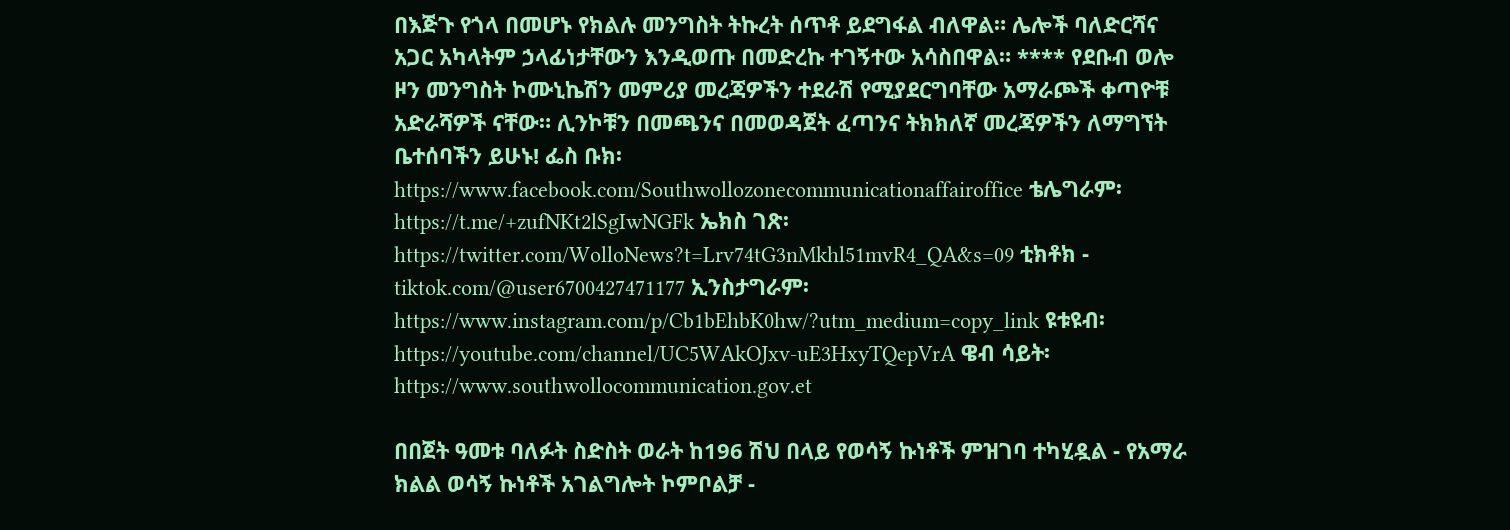በእጅጉ የጎላ በመሆኑ የክልሉ መንግስት ትኩረት ሰጥቶ ይደግፋል ብለዋል። ሌሎች ባለድርሻና አጋር አካላትም ኃላፊነታቸውን እንዲወጡ በመድረኩ ተገኝተው አሳስበዋል። **** የደቡብ ወሎ ዞን መንግስት ኮሙኒኬሽን መምሪያ መረጃዎችን ተደራሽ የሚያደርግባቸው አማራጮች ቀጣዮቹ አድራሻዎች ናቸው። ሊንኮቹን በመጫንና በመወዳጀት ፈጣንና ትክክለኛ መረጃዎችን ለማግኘት ቤተሰባችን ይሁኑ! ፌስ ቡክ፡ https://www.facebook.com/Southwollozonecommunicationaffairoffice ቴሌግራም፡ https://t.me/+zufNKt2lSgIwNGFk ኤክስ ገጽ፡ https://twitter.com/WolloNews?t=Lrv74tG3nMkhl51mvR4_QA&s=09 ቲክቶክ - tiktok.com/@user6700427471177 ኢንስታግራም፡ https://www.instagram.com/p/Cb1bEhbK0hw/?utm_medium=copy_link ዩቱዩብ፡ https://youtube.com/channel/UC5WAkOJxv-uE3HxyTQepVrA ዌብ ሳይት፡ https://www.southwollocommunication.gov.et

በበጀት ዓመቱ ባለፉት ስድስት ወራት ከ196 ሽህ በላይ የወሳኝ ኩነቶች ምዝገባ ተካሂዷል - የአማራ ክልል ወሳኝ ኩነቶች አገልግሎት ኮምቦልቻ -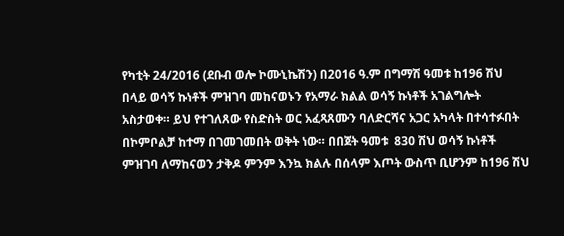የካቲት 24/2016 (ደቡብ ወሎ ኮሙኒኬሽን) በ2016 ዓ.ም በግማሽ ዓመቱ ከ196 ሽህ በላይ ወሳኝ ኩነቶች ምዝገባ መከናወኑን የአማራ ክልል ወሳኝ ኩነቶች አገልግሎት አስታወቀ። ይህ የተገለጸው የስድስት ወር አፈጻጸሙን ባለድርሻና አጋር አካላት በተሳተፉበት በኮምቦልቻ ከተማ በገመገመበት ወቅት ነው። በበጀት ዓመቱ  830 ሽህ ወሳኝ ኩነቶች ምዝገባ ለማከናወን ታቅዶ ምንም እንኳ ክልሉ በሰላም እጦት ውስጥ ቢሆንም ከ196 ሽህ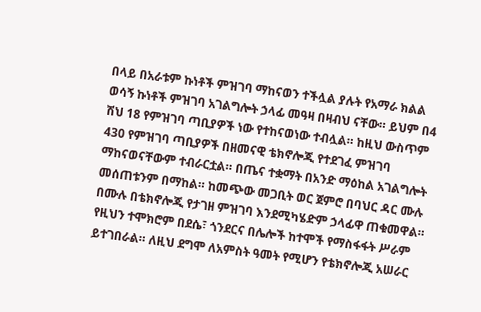በላይ በአራቱም ኩነቶች ምዝገባ ማከናወን ተችሏል ያሉት የአማራ ክልል ወሳኝ ኩነቶች ምዝገባ አገልግሎት ኃላፊ መዓዛ በዛብህ ናቸው። ይህም በ4 ሽህ 18 የምዝገባ ጣቢያዎች ነው የተከናወነው ተብሏል። ከዚህ ውስጥም 430 የምዝገባ ጣቢያዎች በዘመናዊ ቴክኖሎጂ የተደገፈ ምዝገባ ማከናወናቸውም ተብራርቷል። በጤና ተቋማት በአንድ ማዕከል አገልግሎት መሰጠቱንም በማከል። ከመጭው መጋቢት ወር ጀምሮ በባህር ዳር ሙሉ በሙሉ በቴክኖሎጂ የታገዘ ምዝገባ እንደሚካሄድም ኃላፊዋ ጠቁመዋል። የዚህን ተሞክሮም በደሴ፣ ጎንደርና በሌሎች ከተሞች የማስፋፋት ሥራም ይተገበራል። ለዚህ ደግሞ ለአምስት ዓመት የሚሆን የቴክኖሎጂ አሠራር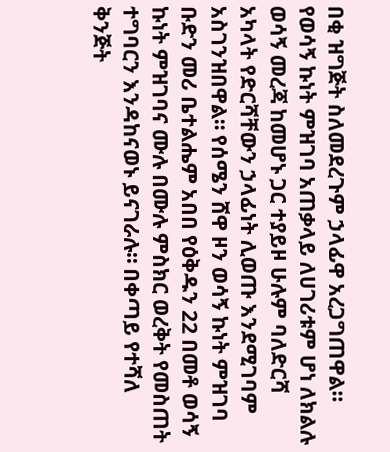በቂ ዝግጅት ስለመደረጉም ኃላፊዋ አረጋግጠዋል። የወሳኝ ኩነት ምዝገባ አጠቃላይ ለሀገሪቱም ሆነ ለክልሉ ወሳኝ መረጃ ከመሆኑ ጋር ተያይዞ ሁሉም ባለድርሻ አካላት የድርሻቸውን ኃላፊነት ሊወጡ እንደሚገባም አስገንዝበዋል። የሰሜን ሸዋ ዞን ወሳኝ ኩነት ምዝገባ ቡድን መሪ ቤተልሔም አበበ የዕቅዱን 22 በመቶ ወሳኝ ኩነት ምዝገባና ሙሉ በሙሉ ምስክር ወረቅት የመስጠት ተግባርን እንዳከናወኑ ይናገራሉ። በቀጣይ የተሻለ ቅንጅት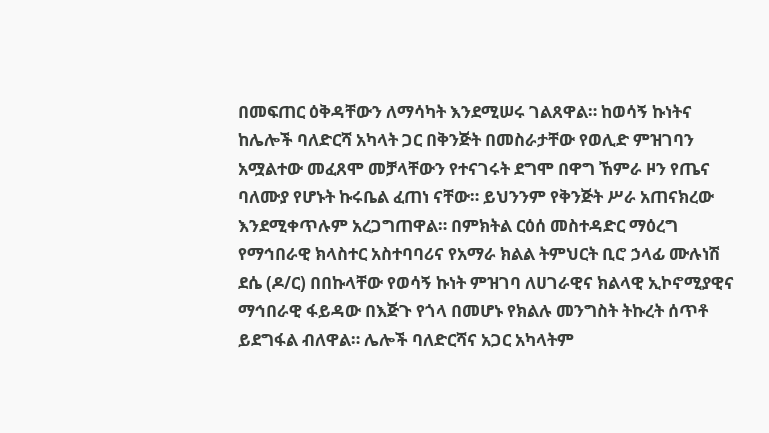በመፍጠር ዕቅዳቸውን ለማሳካት እንደሚሠሩ ገልጸዋል። ከወሳኝ ኩነትና ከሌሎች ባለድርሻ አካላት ጋር በቅንጅት በመስራታቸው የወሊድ ምዝገባን አሟልተው መፈጸሞ መቻላቸውን የተናገሩት ደግሞ በዋግ ኸምራ ዞን የጤና ባለሙያ የሆኑት ኩሩቤል ፈጠነ ናቸው። ይህንንም የቅንጅት ሥራ አጠናክረው እንደሚቀጥሉም አረጋግጠዋል። በምክትል ርዕሰ መስተዳድር ማዕረግ የማኅበራዊ ክላስተር አስተባባሪና የአማራ ክልል ትምህርት ቢሮ ኃላፊ ሙሉነሽ ደሴ (ዶ/ር) በበኩላቸው የወሳኝ ኩነት ምዝገባ ለሀገራዊና ክልላዊ ኢኮኖሚያዊና ማኅበራዊ ፋይዳው በእጅጉ የጎላ በመሆኑ የክልሉ መንግስት ትኩረት ሰጥቶ ይደግፋል ብለዋል። ሌሎች ባለድርሻና አጋር አካላትም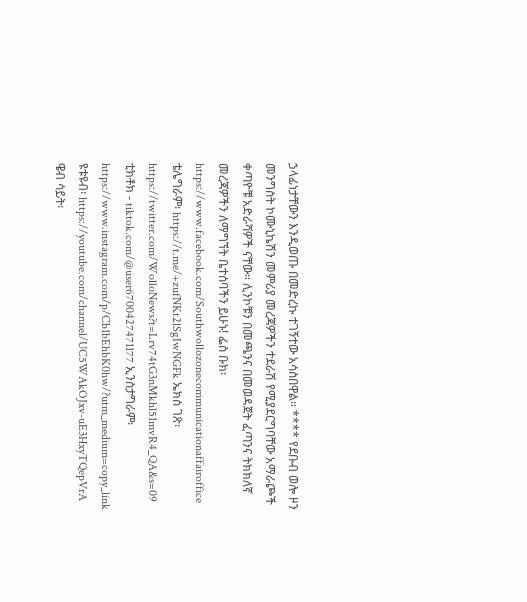ኃላፊነታቸውን እንዲወጡ በመድረኩ ተገኝተው አሳስበዋል። **** የደቡብ ወሎ ዞን መንግስት ኮሙኒኬሽን መምሪያ መረጃዎችን ተደራሽ የሚያደርግባቸው አማራጮች ቀጣዮቹ አድራሻዎች ናቸው። ሊንኮቹን በመጫንና በመወዳጀት ፈጣንና ትክክለኛ መረጃዎችን ለማግኘት ቤተሰባችን ይሁኑ! ፌስ ቡክ፡ https://www.facebook.com/Southwollozonecommunicationaffairoffice ቴሌግራም፡ https://t.me/+zufNKt2lSgIwNGFk ኤክስ ገጽ፡ https://twitter.com/WolloNews?t=Lrv74tG3nMkhl51mvR4_QA&s=09 ቲክቶክ - tiktok.com/@user6700427471177 ኢንስታግራም፡ https://www.instagram.com/p/Cb1bEhbK0hw/?utm_medium=copy_link ዩቱዩብ፡ https://youtube.com/channel/UC5WAkOJxv-uE3HxyTQepVrA ዌብ ሳይት፡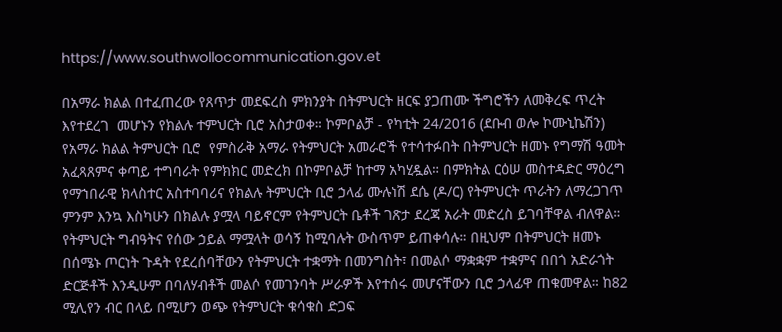https://www.southwollocommunication.gov.et

በአማራ ክልል በተፈጠረው የጸጥታ መደፍረስ ምክንያት በትምህርት ዘርፍ ያጋጠሙ ችግሮችን ለመቅረፍ ጥረት እየተደረገ  መሆኑን የክልሉ ተምህርት ቢሮ አስታወቀ። ኮምቦልቻ - የካቲት 24/2016 (ደቡብ ወሎ ኮሙኒኬሽን) የአማራ ክልል ትምህርት ቢሮ  የምስራቅ አማራ የትምህርት አመራሮች የተሳተፉበት በትምህርት ዘመኑ የግማሽ ዓመት አፈጻጸምና ቀጣይ ተግባራት የምክክር መድረክ በኮምቦልቻ ከተማ አካሂዷል። በምክትል ርዕሠ መስተዳድር ማዕረግ የማኀበራዊ ክላስተር አስተባባሪና የክልሉ ትምህርት ቢሮ ኃላፊ ሙሉነሽ ደሴ (ዶ/ር) የትምህርት ጥራትን ለማረጋገጥ ምንም እንኳ እስካሁን በክልሉ ያሟላ ባይኖርም የትምህርት ቤቶች ገጽታ ደረጃ አራት መድረስ ይገባቸዋል ብለዋል። የትምህርት ግብዓትና የሰው ኃይል ማሟላት ወሳኝ ከሚባሉት ውስጥም ይጠቀሳሉ። በዚህም በትምህርት ዘመኑ በሰሜኑ ጦርነት ጉዳት የደረሰባቸውን የትምህርት ተቋማት በመንግስት፣ በመልሶ ማቋቋም ተቋምና በበጎ አድራጎት ድርጅቶች እንዲሁም በባለሃብቶች መልሶ የመገንባት ሥራዎች እየተሰሩ መሆናቸውን ቢሮ ኃላፊዋ ጠቁመዋል። ከ82 ሚሊየን ብር በላይ በሚሆን ወጭ የትምህርት ቁሳቁስ ድጋፍ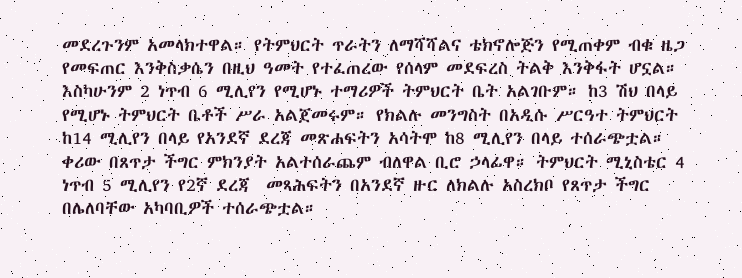መደረጉንም አመላክተዋል። የትምህርት ጥራትን ለማሻሻልና ቴክኖሎጅን የሚጠቀም ብቁ ዜጋ የመፍጠር እንቅስቃሴን በዚህ ዓመት የተፈጠረው የሰላም መደፍረስ ትልቅ እንቅፋት ሆኗል። እስካሁንም 2 ነጥብ 6 ሚሊየን የሚሆኑ ተማሪዎች ትምህርት ቤት አልገቡም። ከ3 ሽህ በላይ የሚሆኑ ትምህርት ቤቶች ሥራ አልጀመሩም። የክልሉ መንግስት በአዲሱ ሥርዓተ ትምህርት ከ14 ሚሊየን በላይ የአንደኛ ደረጃ መጽሐፍትን አሳትሞ ከ8 ሚሊየን በላይ ተሰራጭቷል። ቀሪው በጸጥታ ችግር ምክንያት አልተሰራጨም ብለዋል ቢሮ ኃላፊዋ። ትምህርት ሚኒስቴር 4 ነጥብ 5 ሚሊየን የ2ኛ ደረጃ  መጻሕፍትን በአንደኛ ዙር ለክልሉ አስረክቦ የጸጥታ ችግር በሌለባቸው አካባቢዎች ተሰራጭቷል።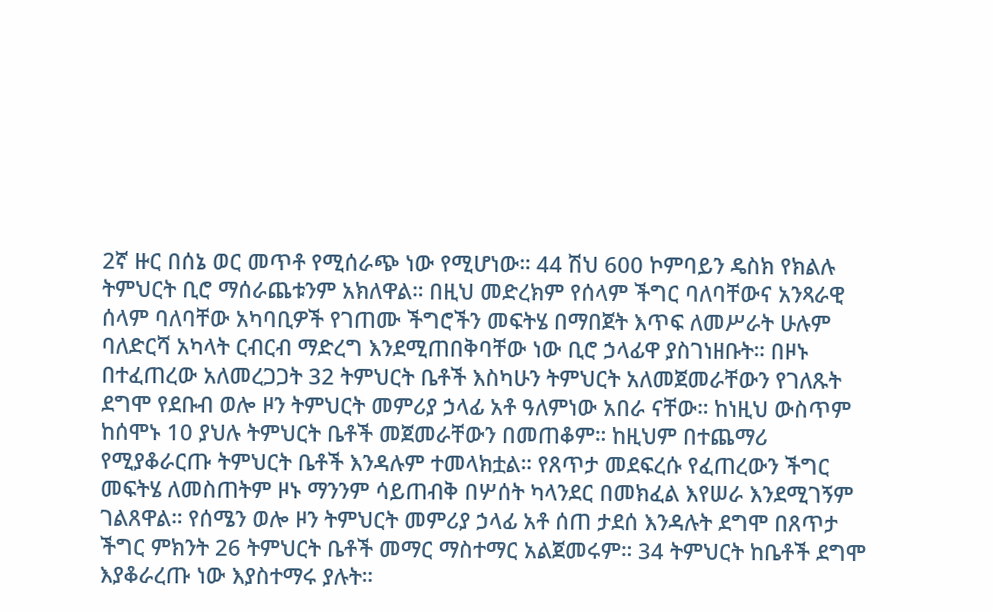2ኛ ዙር በሰኔ ወር መጥቶ የሚሰራጭ ነው የሚሆነው። 44 ሽህ 600 ኮምባይን ዴስክ የክልሉ ትምህርት ቢሮ ማሰራጨቱንም አክለዋል። በዚህ መድረክም የሰላም ችግር ባለባቸውና አንጻራዊ ሰላም ባለባቸው አካባቢዎች የገጠሙ ችግሮችን መፍትሄ በማበጀት እጥፍ ለመሥራት ሁሉም ባለድርሻ አካላት ርብርብ ማድረግ እንደሚጠበቅባቸው ነው ቢሮ ኃላፊዋ ያስገነዘቡት። በዞኑ በተፈጠረው አለመረጋጋት 32 ትምህርት ቤቶች እስካሁን ትምህርት አለመጀመራቸውን የገለጹት ደግሞ የደቡብ ወሎ ዞን ትምህርት መምሪያ ኃላፊ አቶ ዓለምነው አበራ ናቸው። ከነዚህ ውስጥም ከሰሞኑ 10 ያህሉ ትምህርት ቤቶች መጀመራቸውን በመጠቆም። ከዚህም በተጨማሪ የሚያቆራርጡ ትምህርት ቤቶች እንዳሉም ተመላክቷል። የጸጥታ መደፍረሱ የፈጠረውን ችግር መፍትሄ ለመስጠትም ዞኑ ማንንም ሳይጠብቅ በሦሰት ካላንደር በመክፈል እየሠራ እንደሚገኝም ገልጸዋል። የሰሜን ወሎ ዞን ትምህርት መምሪያ ኃላፊ አቶ ሰጠ ታደሰ እንዳሉት ደግሞ በጸጥታ ችግር ምክንት 26 ትምህርት ቤቶች መማር ማስተማር አልጀመሩም። 34 ትምህርት ከቤቶች ደግሞ እያቆራረጡ ነው እያስተማሩ ያሉት።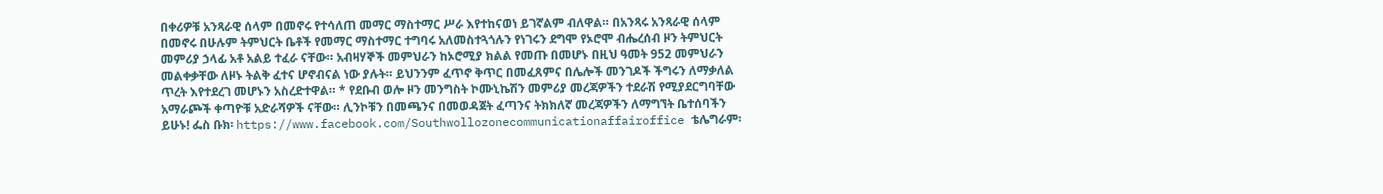በቀሪዎቹ አንጻራዊ ሰላም በመኖሩ የተሳለጠ መማር ማስተማር ሥራ እየተከናወነ ይገኛልም ብለዋል። በአንጻሩ አንጻራዊ ሰላም በመኖሩ በሁሉም ትምህርት ቤቶች የመማር ማስተማር ተግባሩ አለመስተጓጎሉን የነገሩን ደግሞ የኦሮሞ ብሔረሰብ ዞን ትምህርት መምሪያ ኃላፊ አቶ አልይ ተፈራ ናቸው። አብዛሃኞች መምህራን ከኦሮሚያ ክልል የመጡ በመሆኑ በዚህ ዓመት 952 መምህራን መልቀቃቸው ለዞኑ ትልቅ ፈተና ሆኖብናል ነው ያሉት። ይህንንም ፈጥኖ ቅጥር በመፈጸምና በሌሎች መንገዶች ችግሩን ለማቃለል ጥረት እየተደረገ መሆኑን አስረድተዋል። * የደቡብ ወሎ ዞን መንግስት ኮሙኒኬሽን መምሪያ መረጃዎችን ተደራሽ የሚያደርግባቸው አማራጮች ቀጣዮቹ አድራሻዎች ናቸው። ሊንኮቹን በመጫንና በመወዳጀት ፈጣንና ትክክለኛ መረጃዎችን ለማግኘት ቤተሰባችን ይሁኑ! ፌስ ቡክ፡ https://www.facebook.com/Southwollozonecommunicationaffairoffice ቴሌግራም፡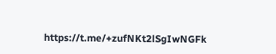https://t.me/+zufNKt2lSgIwNGFk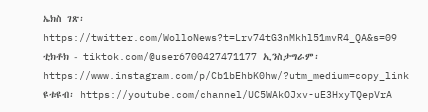ኤክስ ገጽ፡ https://twitter.com/WolloNews?t=Lrv74tG3nMkhl51mvR4_QA&s=09 ቲክቶክ - tiktok.com/@user6700427471177 ኢንስታግራም፡ https://www.instagram.com/p/Cb1bEhbK0hw/?utm_medium=copy_link ዩቱዩብ፡ https://youtube.com/channel/UC5WAkOJxv-uE3HxyTQepVrA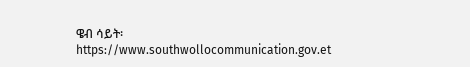ዌብ ሳይት፡ https://www.southwollocommunication.gov.et